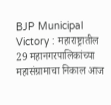BJP Municipal Victory : महाराष्ट्रातील 29 महानगरपालिकांच्या महासंग्रामाचा निकाल आज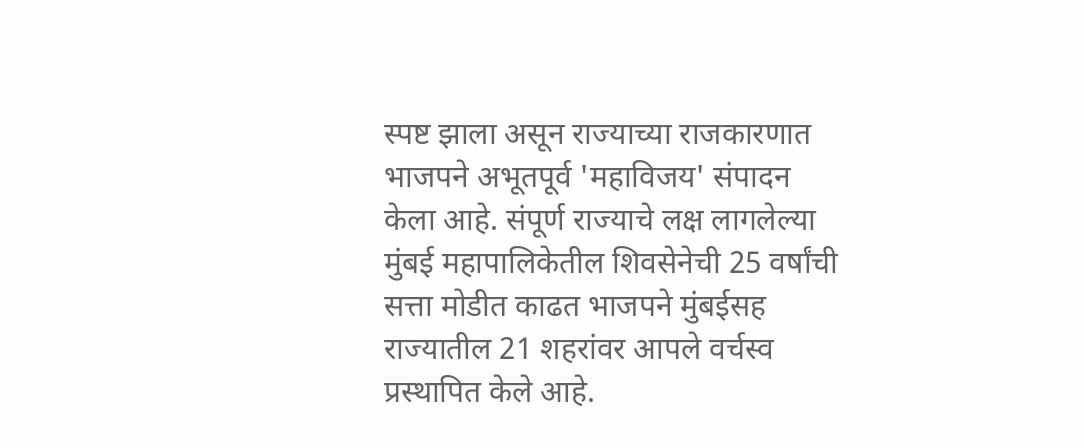स्पष्ट झाला असून राज्याच्या राजकारणात भाजपने अभूतपूर्व 'महाविजय' संपादन केला आहे. संपूर्ण राज्याचे लक्ष लागलेल्या मुंबई महापालिकेतील शिवसेनेची 25 वर्षांची सत्ता मोडीत काढत भाजपने मुंबईसह राज्यातील 21 शहरांवर आपले वर्चस्व प्रस्थापित केले आहे.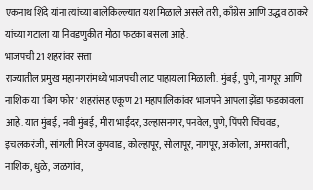एकनाथ शिंदे यांना त्यांच्या बालेकिल्ल्यात यश मिळाले असले तरी, काँग्रेस आणि उद्धव ठाकरे यांच्या गटाला या निवडणुकीत मोठा फटका बसला आहे.
भाजपची 21 शहरांवर सत्ता
राज्यातील प्रमुख महानगरांमध्ये भाजपची लाट पाहायला मिळाली. मुंबई, पुणे, नागपूर आणि नाशिक या 'बिग फोर' शहरांसह एकूण 21 महापालिकांवर भाजपने आपला झेंडा फडकावला आहे. यात मुंबई, नवी मुंबई, मीरा भाईंदर, उल्हासनगर, पनवेल, पुणे, पिंपरी चिंचवड, इचलकरंजी, सांगली मिरज कुपवाड, कोल्हापूर, सोलापूर, नागपूर, अकोला, अमरावती, नाशिक, धुळे, जळगांव,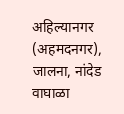अहिल्यानगर (अहमदनगर), जालना, नांदेड वाघाळा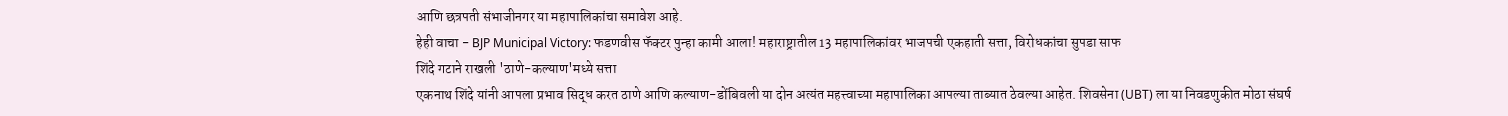आणि छत्रपती संभाजीनगर या महापालिकांचा समावेश आहे.
हेही वाचा - BJP Municipal Victory: फडणवीस फॅक्टर पुन्हा कामी आला! महाराष्ट्रातील 13 महापालिकांवर भाजपची एकहाती सत्ता, विरोधकांचा सुपडा साफ
शिंदे गटाने राखली 'ठाणे-कल्याण'मध्ये सत्ता
एकनाथ शिंदे यांनी आपला प्रभाव सिद्ध करत ठाणे आणि कल्याण-डोंबिवली या दोन अत्यंत महत्त्वाच्या महापालिका आपल्या ताब्यात ठेवल्या आहेत. शिवसेना (UBT) ला या निवडणुकीत मोठा संघर्ष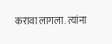करावा लागला. त्यांना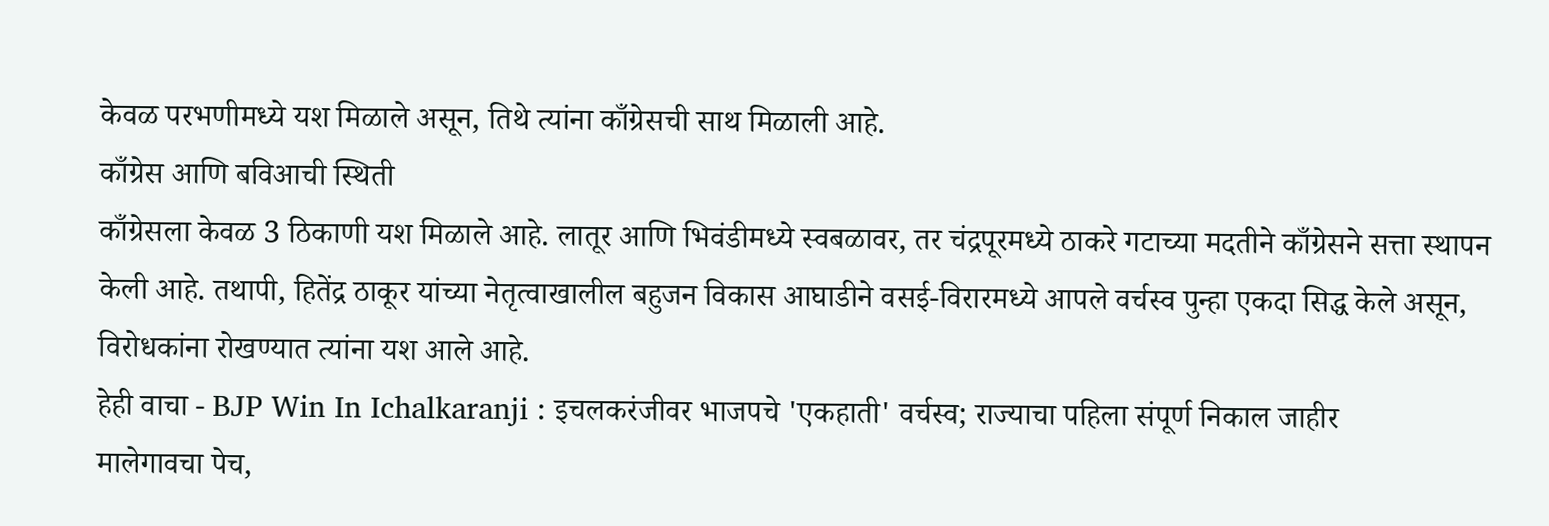केवळ परभणीमध्ये यश मिळाले असून, तिथे त्यांना काँग्रेसची साथ मिळाली आहे.
काँग्रेस आणि बविआची स्थिती
काँग्रेसला केवळ 3 ठिकाणी यश मिळाले आहे. लातूर आणि भिवंडीमध्ये स्वबळावर, तर चंद्रपूरमध्ये ठाकरे गटाच्या मदतीने काँग्रेसने सत्ता स्थापन केली आहे. तथापी, हितेंद्र ठाकूर यांच्या नेतृत्वाखालील बहुजन विकास आघाडीने वसई-विरारमध्ये आपले वर्चस्व पुन्हा एकदा सिद्ध केले असून, विरोधकांना रोखण्यात त्यांना यश आले आहे.
हेही वाचा - BJP Win In Ichalkaranji : इचलकरंजीवर भाजपचे 'एकहाती' वर्चस्व; राज्याचा पहिला संपूर्ण निकाल जाहीर
मालेगावचा पेच,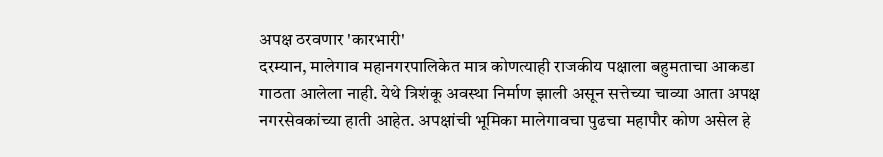अपक्ष ठरवणार 'कारभारी'
दरम्यान, मालेगाव महानगरपालिकेत मात्र कोणत्याही राजकीय पक्षाला बहुमताचा आकडा गाठता आलेला नाही. येथे त्रिशंकू अवस्था निर्माण झाली असून सत्तेच्या चाव्या आता अपक्ष नगरसेवकांच्या हाती आहेत. अपक्षांची भूमिका मालेगावचा पुढचा महापौर कोण असेल हे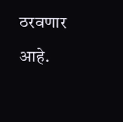ठरवणार आहे.